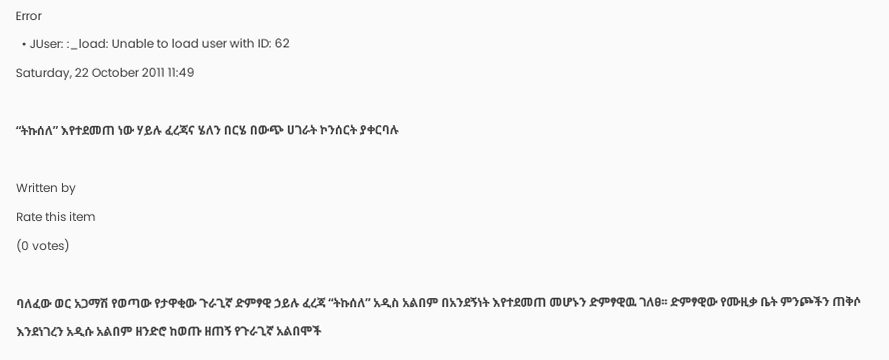Error
  • JUser: :_load: Unable to load user with ID: 62
Saturday, 22 October 2011 11:49

“ትኩሰለ” እየተደመጠ ነው ሃይሉ ፈረጃና ሄለን በርሄ በውጭ ሀገራት ኮንሰርት ያቀርባሉ

Written by
Rate this item
(0 votes)

ባለፈው ወር አጋማሽ የወጣው የታዋቂው ጉራጊኛ ድምፃዊ ኃይሉ ፈረጃ “ትኩሰለ” አዲስ አልበም በአንደኝነት እየተደመጠ መሆኑን ድምፃዊዉ ገለፀ፡፡ ድምፃዊው የሙዚቃ ቤት ምንጮችን ጠቅሶ እንደነገረን አዲሱ አልበም ዘንድሮ ከወጡ ዘጠኝ የጉራጊኛ አልበሞች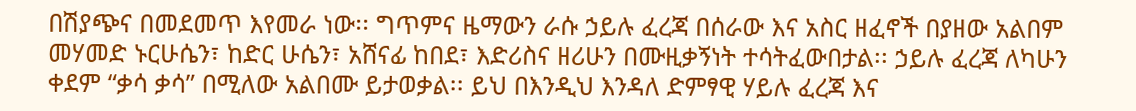በሽያጭና በመደመጥ እየመራ ነው፡፡ ግጥምና ዜማውን ራሱ ኃይሉ ፈረጃ በሰራው እና አስር ዘፈኖች በያዘው አልበም መሃመድ ኑርሁሴን፣ ከድር ሁሴን፣ አሸናፊ ከበደ፣ እድሪስና ዘሪሁን በሙዚቃኝነት ተሳትፈውበታል፡፡ ኃይሉ ፈረጃ ለካሁን ቀደም “ቃሳ ቃሳ” በሚለው አልበሙ ይታወቃል፡፡ ይህ በእንዲህ እንዳለ ድምፃዊ ሃይሉ ፈረጃ እና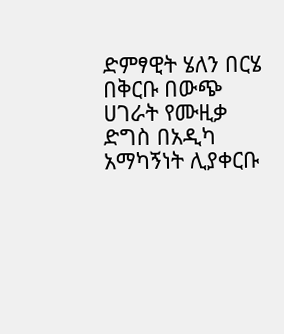ድምፃዊት ሄለን በርሄ በቅርቡ በውጭ ሀገራት የሙዚቃ ድግስ በአዲካ አማካኝነት ሊያቀርቡ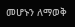መሆኑን ለማወቅ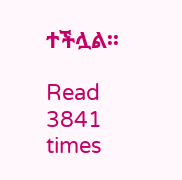ተችሏል፡፡

Read 3841 times